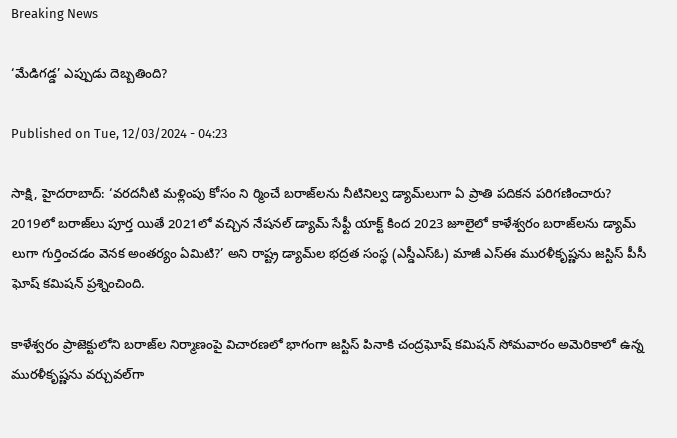Breaking News

‘మేడిగడ్డ’ ఎప్పుడు దెబ్బతింది?

Published on Tue, 12/03/2024 - 04:23

సాక్షి, హైదరాబాద్‌: ‘వరదనీటి మళ్లింపు కోసం ని ర్మించే బరాజ్‌లను నీటినిల్వ డ్యామ్‌లుగా ఏ ప్రాతి పదికన పరిగణించారు? 2019లో బరాజ్‌లు పూర్త యితే 2021లో వచ్చిన నేషనల్‌ డ్యామ్‌ సేఫ్టీ యాక్ట్‌ కింద 2023 జూలైలో కాళేశ్వరం బరాజ్‌లను డ్యామ్‌ లుగా గుర్తించడం వెనక అంతర్యం ఏమిటి?’ అని రాష్ట్ర డ్యామ్‌ల భద్రత సంస్థ (ఎస్డీఎస్‌ఓ) మాజీ ఎస్‌ఈ మురళీకృష్ణను జస్టిస్‌ పీసీ ఘోష్‌ కమిషన్‌ ప్రశ్నించింది.

కాళేశ్వరం ప్రాజెక్టులోని బరాజ్‌ల నిర్మాణంపై విచారణలో భాగంగా జస్టిస్‌ పినాకి చంద్రఘోష్‌ కమిషన్‌ సోమవారం అమెరికాలో ఉన్న మురళీకృష్ణను వర్చువల్‌గా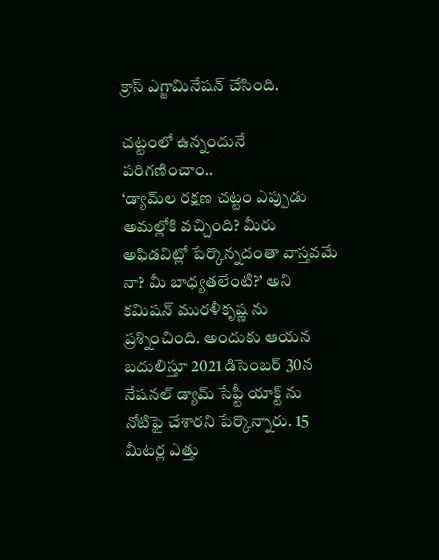క్రాస్‌ ఎగ్జామినేషన్‌ చేసింది.

చట్టంలో ఉన్నందునే పరిగణించాం..
‘డ్యామ్‌ల రక్షణ చట్టం ఎప్పుడు అమల్లోకి వచ్చింది? మీరు అఫిడవిట్లో పేర్కొన్నదంతా వాస్తవమే నా? మీ బాధ్యతలేంటి?’ అని కమిషన్‌ మురళీకృష్ణ ను ప్రశ్నించింది. అందుకు ఆయన బదులిస్తూ 2021 డిసెంబర్‌ 30న నేషనల్‌ డ్యామ్‌ సేఫ్టీ యాక్ట్‌ ను నోటిఫై చేశారని పేర్కొన్నారు. 15 మీటర్ల ఎత్తు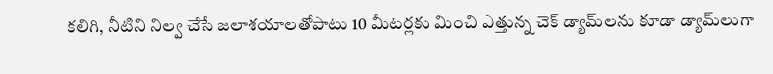కలిగి, నీటిని నిల్వ చేసే జలాశయాలతోపాటు 10 మీటర్లకు మించి ఎత్తున్న చెక్‌ డ్యామ్‌లను కూడా డ్యామ్‌లుగా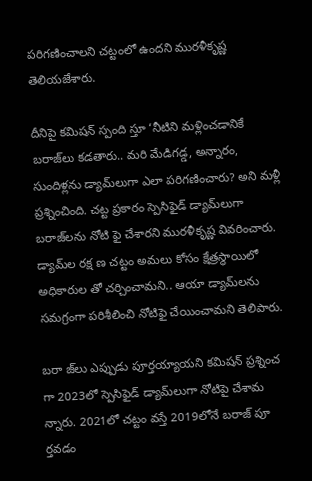పరిగణించాలని చట్టంలో ఉందని మురళీకృష్ణ తెలియజేశారు.

దీనిపై కమిషన్‌ స్పంది స్తూ ‘నీటిని మళ్లించడానికే బరాజ్‌లు కడతారు.. మరి మేడిగడ్డ, అన్నారం, సుందిళ్లను డ్యామ్‌లుగా ఎలా పరిగణించారు? అని మళ్లీ ప్రశ్నించింది. చట్ట ప్రకారం స్పెసిఫైడ్‌ డ్యామ్‌లుగా బరాజ్‌లను నోటి ఫై చేశారని మురళీకృష్ణ వివరించారు. డ్యామ్‌ల రక్ష ణ చట్టం అమలు కోసం క్షేత్రస్థాయిలో అధికారుల తో చర్చించామని.. ఆయా డ్యామ్‌లను సమగ్రంగా పరిశీలించి నోటిఫై చేయించామని తెలిపారు.

బరా జ్‌లు ఎప్పుడు పూర్తయ్యాయని కమిషన్‌ ప్రశ్నించ గా 2023లో స్పెసిఫైడ్‌ డ్యామ్‌లుగా నోటిపై చేశామ న్నారు. 2021లో చట్టం వస్తే 2019లోనే బరాజ్‌ పూ ర్తవడం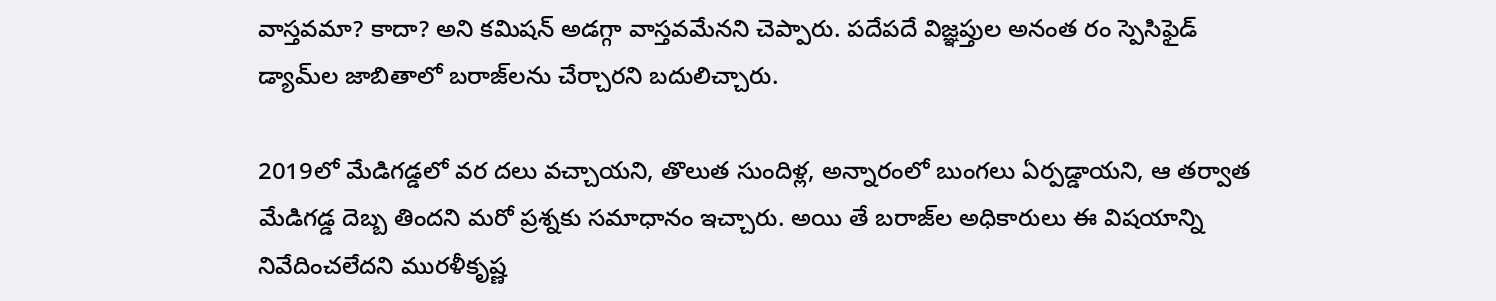వాస్తవమా? కాదా? అని కమిషన్‌ అడగ్గా వాస్తవమేనని చెప్పారు. పదేపదే విజ్ఞప్తుల అనంత రం స్పెసిఫైడ్‌ డ్యామ్‌ల జాబితాలో బరాజ్‌లను చేర్చారని బదులిచ్చారు.

2019లో మేడిగడ్డలో వర దలు వచ్చాయని, తొలుత సుందిళ్ల, అన్నారంలో బుంగలు ఏర్పడ్డాయని, ఆ తర్వాత మేడిగడ్డ దెబ్బ తిందని మరో ప్రశ్నకు సమాధానం ఇచ్చారు. అయి తే బరాజ్‌ల అధికారులు ఈ విషయాన్ని నివేదించలేదని మురళీకృష్ణ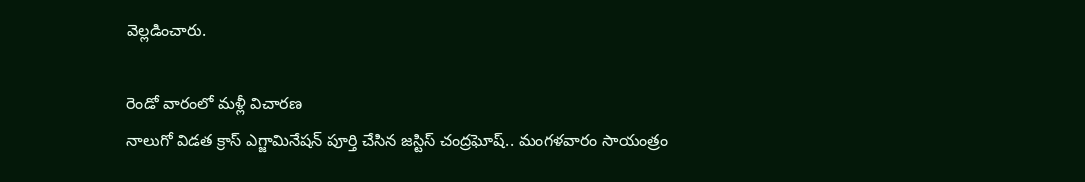వెల్లడించారు.

రెండో వారంలో మళ్లీ విచారణ
నాలుగో విడత క్రాస్‌ ఎగ్జామినేషన్‌ పూర్తి చేసిన జస్టిస్‌ చంద్రఘోష్‌.. మంగళవారం సాయంత్రం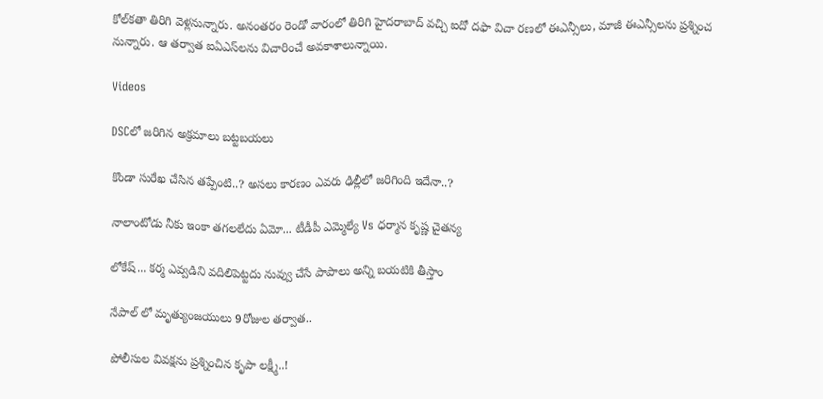కోల్‌కతా తిరిగి వెళ్లనున్నారు. అనంతరం రెండో వారంలో తిరిగి హైదరాబాద్‌ వచ్చి ఐదో దఫా విచా రణలో ఈఎన్సీలు, మాజీ ఈఎన్సీలను ప్రశ్నించ నున్నారు. ఆ తర్వాత ఐఏఎస్‌లను విచారించే అవకాశాలున్నాయి.

Videos

DSCలో జరిగిన అక్రమాలు బట్టబయలు

కొండా సురేఖ చేసిన తప్పేంటి..? అసలు కారణం ఎవరు ఢిల్లీలో జరిగింది ఇదేనా..?

నాలాంటోడు నీకు ఇంకా తగలలేదు ఏమో... టీడీపీ ఎమ్మెల్యే Vs ధర్మాన కృష్ణ చైతన్య

లోకేష్... కర్మ ఎవ్వడిని వదిలిపెట్టదు నువ్వు చేసే పాపాలు అన్ని బయటికి తీస్తాం

నేపాల్ లో మృత్యుంజయులు 9రోజుల తర్వాత..

పోలీసుల వివక్షను ప్రశ్నించిన కృపా లక్ష్మీ..!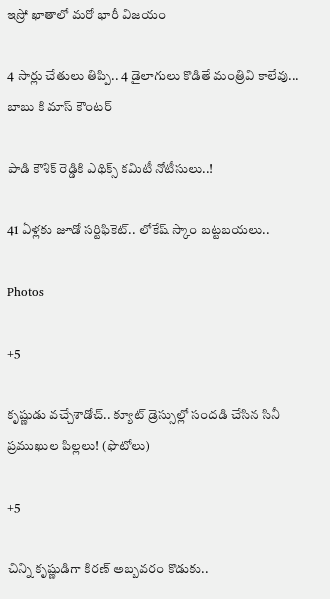ఇస్రో ఖాతాలో మరో భారీ విజయం

4 సార్లు చేతులు తిప్పి.. 4 డైలాగులు కొడితే మంత్రివి కాలేవు... బాబు కి మాస్ కౌంటర్

పాడి కౌశిక్ రెడ్డికి ఎథిక్స్ కమిటీ నోటీసులు..!

41 ఏళ్లకు జూడో సర్టిఫికెట్.. లోకేష్ స్కాం బట్టబయలు..

Photos

+5

కృష్ణుడు వచ్చేశాడోచ్.. క్యూట్ డ్రెస్సుల్లో సందడి చేసిన సినీ ప్రముఖుల పిల్లలు! (ఫొటోలు)

+5

చిన్ని కృష్ణుడిగా కిరణ్ అబ్బవరం కొడుకు..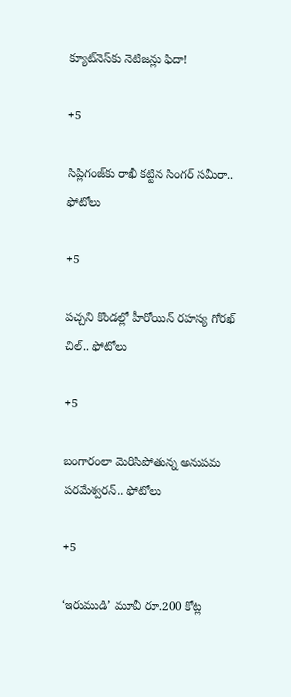క్యూట్‌నెస్‌కు నెటిజన్లు ఫిదా!

+5

సిప్లిగంజ్‌కు రాఖీ కట్టిన సింగర్ సమీరా.. ఫోటోలు

+5

పచ్చని కొండల్లో హీరోయిన్ రహస్య గోరఖ్ చిల్.. ఫోటోలు

+5

బంగారంలా మెరిసిపోతున్న అనుపమ పరమేశ్వరన్.. ఫోటోలు

+5

‘ఇరుముడి’ మూవీ రూ.200 కోట్ల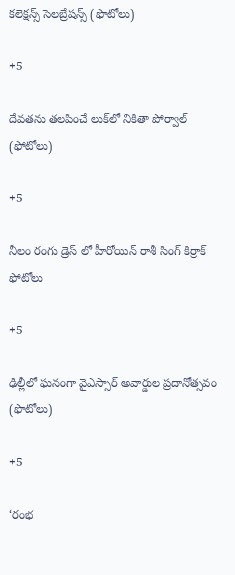కలెక్షన్స్ సెలబ్రేషన్స్ (ఫొటోలు)

+5

దేవతను తలపించే లుక్‌లో నికితా పోర్వాల్‌ (ఫోటోలు)

+5

నీలం రంగు డ్రెస్ లో హీరోయిన్ రాశీ సింగ్ కిర్రాక్ ఫోటోలు

+5

ఢిల్లీలో ఘనంగా వైఎస్సార్‌ అవార్డుల ప్రదానోత్సవం (ఫొటోలు)

+5

‘రంభ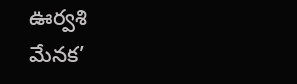ఊర్వశి మేనక’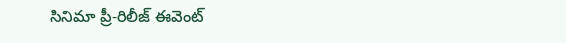సినిమా ప్రీ-రిలీజ్ ఈవెంట్‌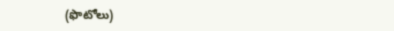(ఫొటోలు)